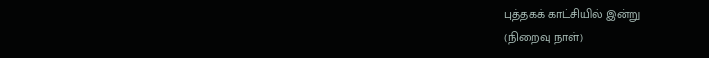புத்தகக் காட்சியில் இன்று
(நிறைவு நாள்)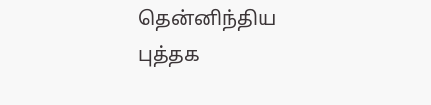தென்னிந்திய புத்தக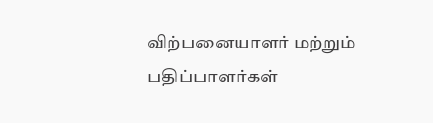விற்பனையாளர் மற்றும் பதிப்பாளர்கள்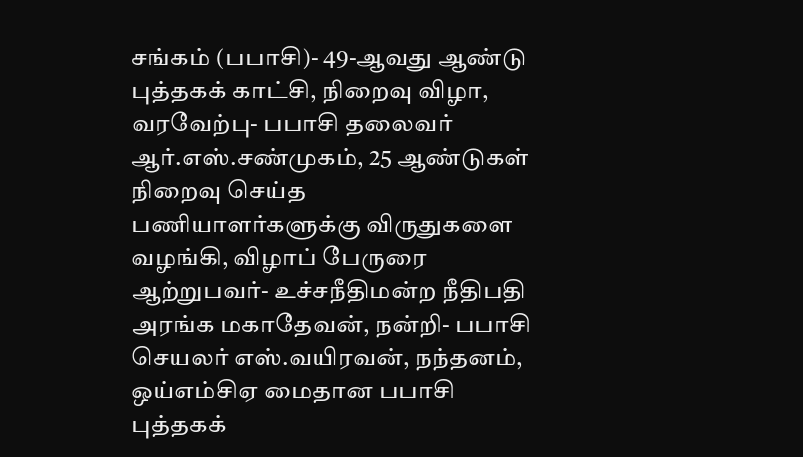சங்கம் (பபாசி)- 49-ஆவது ஆண்டு புத்தகக் காட்சி, நிறைவு விழா, வரவேற்பு- பபாசி தலைவர் ஆர்.எஸ்.சண்முகம், 25 ஆண்டுகள் நிறைவு செய்த பணியாளர்களுக்கு விருதுகளை வழங்கி, விழாப் பேருரை ஆற்றுபவர்- உச்சநீதிமன்ற நீதிபதி அரங்க மகாதேவன், நன்றி- பபாசி செயலர் எஸ்.வயிரவன், நந்தனம், ஒய்எம்சிஏ மைதான பபாசி புத்தகக்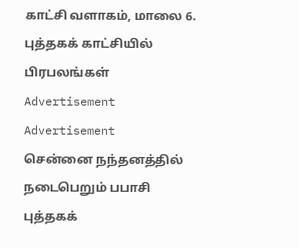காட்சி வளாகம், மாலை 6.
புத்தகக் காட்சியில் பிரபலங்கள்
Advertisement
Advertisement
சென்னை நந்தனத்தில் நடைபெறும் பபாசி புத்தகக்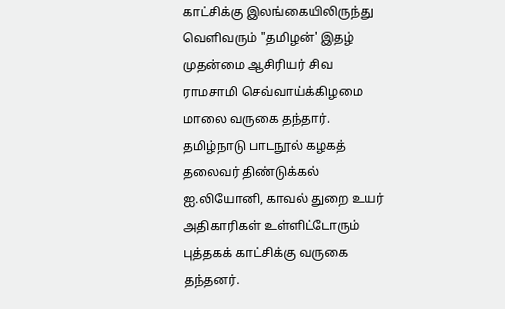காட்சிக்கு இலங்கையிலிருந்து வெளிவரும் "தமிழன்' இதழ் முதன்மை ஆசிரியர் சிவ ராமசாமி செவ்வாய்க்கிழமை மாலை வருகை தந்தார். தமிழ்நாடு பாடநூல் கழகத் தலைவர் திண்டுக்கல் ஐ.லியோனி, காவல் துறை உயர் அதிகாரிகள் உள்ளிட்டோரும் புத்தகக் காட்சிக்கு வருகை தந்தனர்.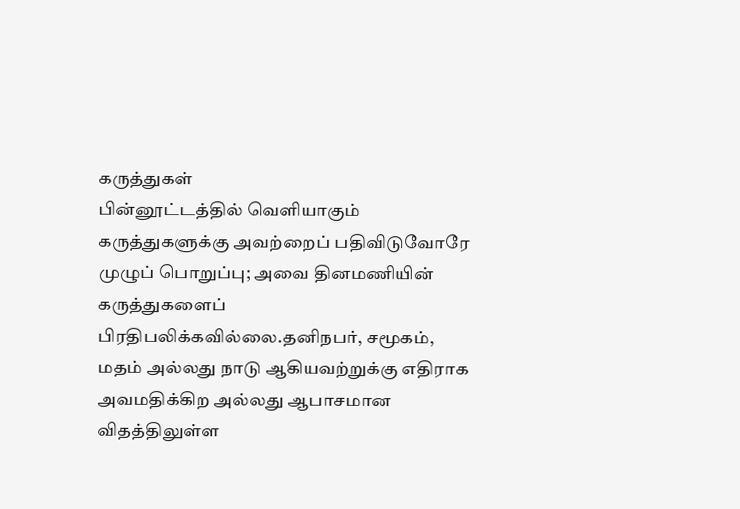கருத்துகள்
பின்னூட்டத்தில் வெளியாகும் கருத்துகளுக்கு அவற்றைப் பதிவிடுவோரே முழுப் பொறுப்பு; அவை தினமணியின் கருத்துகளைப் பிரதிபலிக்கவில்லை.தனிநபர், சமூகம், மதம் அல்லது நாடு ஆகியவற்றுக்கு எதிராக அவமதிக்கிற அல்லது ஆபாசமான விதத்திலுள்ள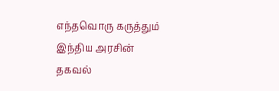எந்தவொரு கருத்தும் இந்திய அரசின் தகவல்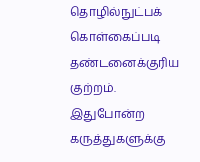தொழில்நுட்பக் கொள்கைப்படி தண்டனைக்குரிய குற்றம். இதுபோன்ற கருத்துகளுக்கு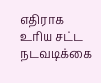எதிராக உரிய சட்ட நடவடிக்கை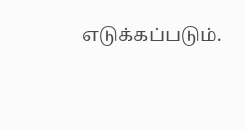எடுக்கப்படும்.